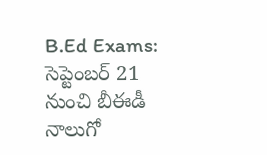B.Ed Exams: సెప్టెంబర్ 21 నుంచి బీఈడీ నాలుగో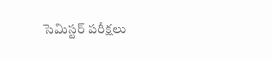సెమిస్టర్ పరీక్షలు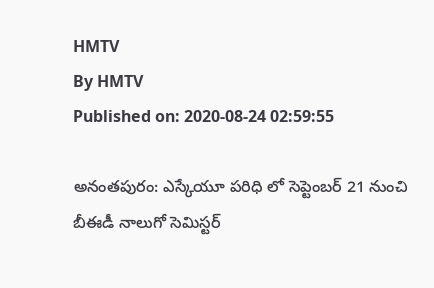HMTV
By HMTV
Published on: 2020-08-24 02:59:55

అనంతపురం: ఎస్కేయూ పరిధి లో సెప్టెంబర్ 21 నుంచి బీఈడీ నాలుగో సెమిస్టర్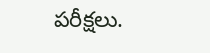పరీక్షలు.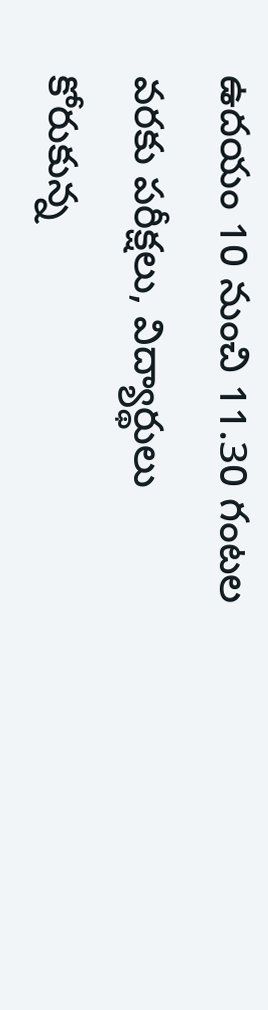ఉదయం 10 నుంచి 11.30 గంటల వరకు పరీక్షలు, విద్యార్థులు కోరుకున్న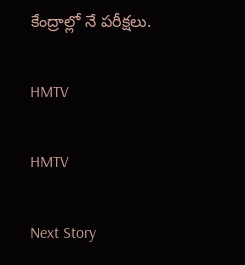కేంద్రాల్లో నే పరీక్షలు.

HMTV

HMTV

Next Story